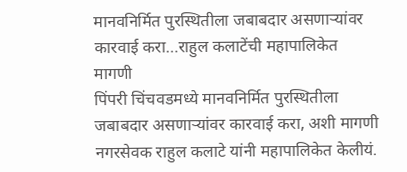मानवनिर्मित पुरस्थितीला जबाबदार असणाऱ्यांवर कारवाई करा…राहुल कलाटेंची महापालिकेत मागणी
पिंपरी चिंचवडमध्ये मानवनिर्मित पुरस्थितीला जबाबदार असणाऱ्यांवर कारवाई करा, अशी मागणी नगरसेवक राहुल कलाटे यांनी महापालिकेत केलीयं.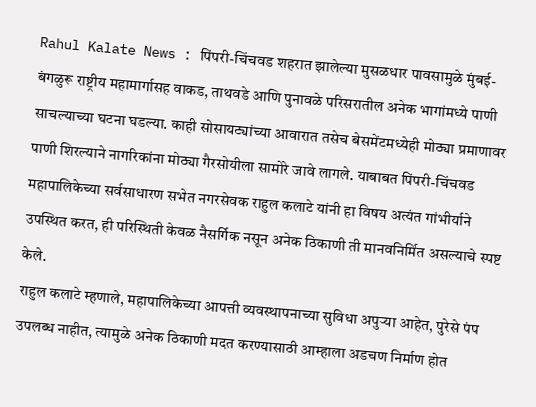Rahul Kalate News : पिंपरी-चिंचवड शहरात झालेल्या मुसळधार पावसामुळे मुंबई-बंगळुरू राष्ट्रीय महामार्गासह वाकड, ताथवडे आणि पुनावळे परिसरातील अनेक भागांमध्ये पाणी साचल्याच्या घटना घडल्या. काही सोसायट्यांच्या आवारात तसेच बेसमेंटमध्येही मोठ्या प्रमाणावर पाणी शिरल्याने नागरिकांना मोठ्या गैरसोयीला सामोरे जावे लागले. याबाबत पिंपरी-चिंचवड महापालिकेच्या सर्वसाधारण सभेत नगरसेवक राहुल कलाटे यांनी हा विषय अत्यंत गांभीर्याने उपस्थित करत, ही परिस्थिती केवळ नैसर्गिक नसून अनेक ठिकाणी ती मानवनिर्मित असल्याचे स्पष्ट केले.
राहुल कलाटे म्हणाले, महापालिकेच्या आपत्ती व्यवस्थापनाच्या सुविधा अपुऱ्या आहेत, पुरेसे पंप उपलब्ध नाहीत, त्यामुळे अनेक ठिकाणी मदत करण्यासाठी आम्हाला अडचण निर्माण होत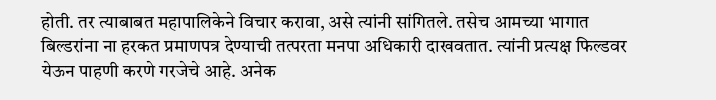होती. तर त्याबाबत महापालिकेने विचार करावा, असे त्यांनी सांगितले. तसेच आमच्या भागात बिल्डरांना ना हरकत प्रमाणपत्र देण्याची तत्परता मनपा अधिकारी दाखवतात. त्यांनी प्रत्यक्ष फिल्डवर येऊन पाहणी करणे गरजेचे आहे. अनेक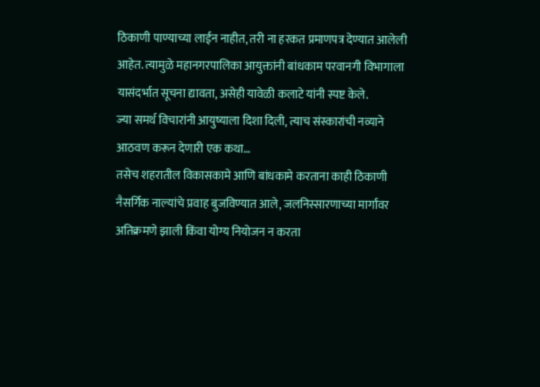ठिकाणी पाण्याच्या लाईन नाहीत, तरी ना हरकत प्रमाणपत्र देण्यात आलेली आहेत. त्यामुळे महानगरपालिका आयुक्तांनी बांधकाम परवानगी विभागाला यासंदर्भात सूचना द्यावता, असेही यावेळी कलाटे यांनी स्पष्ट केले.
ज्या समर्थ विचारांनी आयुष्याला दिशा दिली, त्याच संस्कारांची नव्याने आठवण करून देणारी एक कथा…
तसेच शहरातील विकासकामे आणि बांधकामे करताना काही ठिकाणी नैसर्गिक नाल्यांचे प्रवाह बुजविण्यात आले, जलनिस्सारणाच्या मार्गांवर अतिक्रमणे झाली किंवा योग्य नियोजन न करता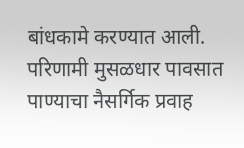बांधकामे करण्यात आली. परिणामी मुसळधार पावसात पाण्याचा नैसर्गिक प्रवाह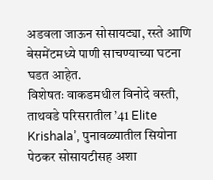अडवला जाऊन सोसायट्या, रस्ते आणि बेसमेंटमध्ये पाणी साचण्याच्या घटना घडत आहेत.
विशेषतः वाकडमधील विनोदे वस्ती, ताथवडे परिसरातील ’41 Elite Krishala’, पुनावळ्यातील सियोना पेठकर सोसायटीसह अशा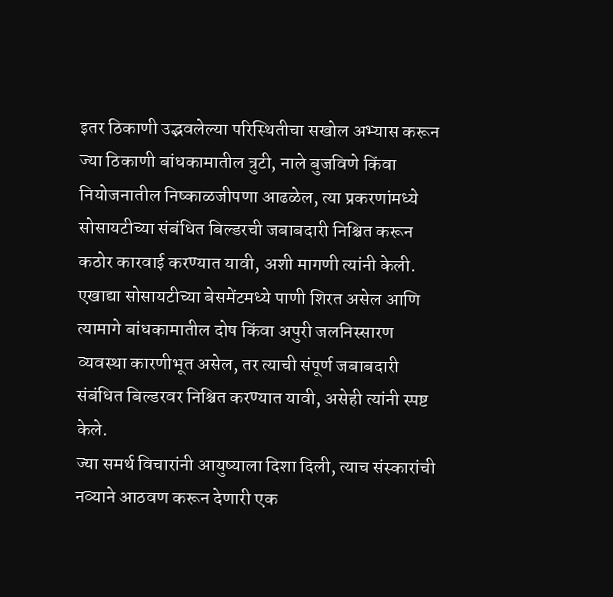इतर ठिकाणी उद्भवलेल्या परिस्थितीचा सखोल अभ्यास करून ज्या ठिकाणी बांधकामातील त्रुटी, नाले बुजविणे किंवा नियोजनातील निष्काळजीपणा आढळेल, त्या प्रकरणांमध्ये सोसायटीच्या संबंधित बिल्डरची जबाबदारी निश्चित करून कठोर कारवाई करण्यात यावी, अशी मागणी त्यांनी केली. एखाद्या सोसायटीच्या बेसमेंटमध्ये पाणी शिरत असेल आणि त्यामागे बांधकामातील दोष किंवा अपुरी जलनिस्सारण व्यवस्था कारणीभूत असेल, तर त्याची संपूर्ण जबाबदारी संबंधित बिल्डरवर निश्चित करण्यात यावी, असेही त्यांनी स्पष्ट केले.
ज्या समर्थ विचारांनी आयुष्याला दिशा दिली, त्याच संस्कारांची नव्याने आठवण करून देणारी एक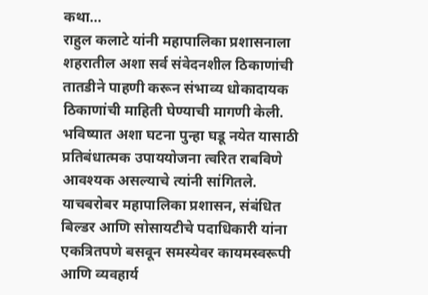कथा…
राहुल कलाटे यांनी महापालिका प्रशासनाला शहरातील अशा सर्व संवेदनशील ठिकाणांची तातडीने पाहणी करून संभाव्य धोकादायक ठिकाणांची माहिती घेण्याची मागणी केली. भविष्यात अशा घटना पुन्हा घडू नयेत यासाठी प्रतिबंधात्मक उपाययोजना त्वरित राबविणे आवश्यक असल्याचे त्यांनी सांगितले. याचबरोबर महापालिका प्रशासन, संबंधित बिल्डर आणि सोसायटीचे पदाधिकारी यांना एकत्रितपणे बसवून समस्येवर कायमस्वरूपी आणि व्यवहार्य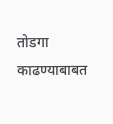तोडगा काढण्याबाबत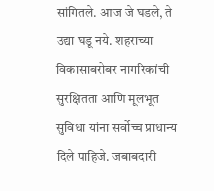सांगितले. आज जे घडले, ते उद्या घडू नये. शहराच्या विकासाबरोबर नागरिकांची सुरक्षितता आणि मूलभूत सुविधा यांना सर्वोच्च प्राधान्य दिले पाहिजे. जबाबदारी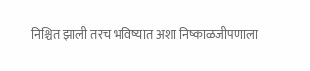निश्चित झाली तरच भविष्यात अशा निष्काळजीपणाला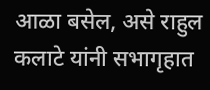आळा बसेल, असे राहुल कलाटे यांनी सभागृहात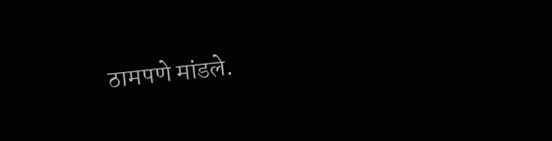ठामपणे मांडले.